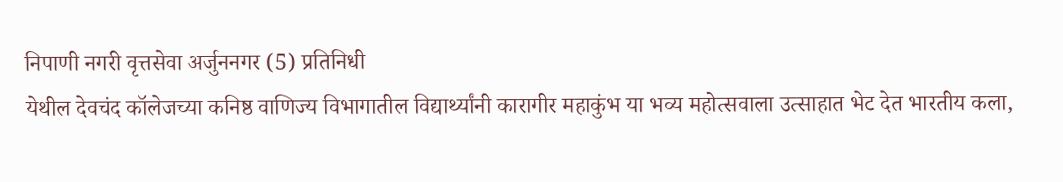निपाणी नगरी वृत्तसेवा अर्जुननगर (5) प्रतिनिधी
येथील देवचंद कॉलेजच्या कनिष्ठ वाणिज्य विभागातील विद्यार्थ्यांनी कारागीर महाकुंभ या भव्य महोत्सवाला उत्साहात भेट देत भारतीय कला,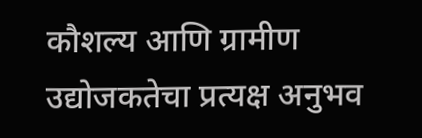कौशल्य आणि ग्रामीण उद्योजकतेचा प्रत्यक्ष अनुभव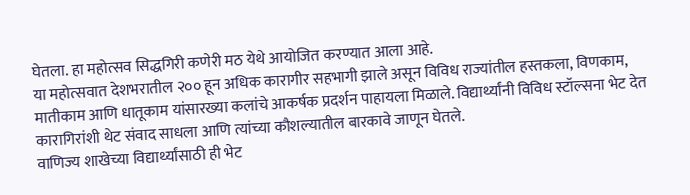घेतला. हा महोत्सव सिद्धगिरी कणेरी मठ येथे आयोजित करण्यात आला आहे.
या महोत्सवात देशभरातील २०० हून अधिक कारागीर सहभागी झाले असून विविध राज्यांतील हस्तकला, विणकाम, मातीकाम आणि धातूकाम यांसारख्या कलांचे आकर्षक प्रदर्शन पाहायला मिळाले. विद्यार्थ्यांनी विविध स्टॉल्सना भेट देत कारागिरांशी थेट संवाद साधला आणि त्यांच्या कौशल्यातील बारकावे जाणून घेतले.
वाणिज्य शाखेच्या विद्यार्थ्यांसाठी ही भेट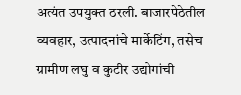अत्यंत उपयुक्त ठरली. बाजारपेठेतील व्यवहार, उत्पादनांचे मार्केटिंग, तसेच ग्रामीण लघु व कुटीर उद्योगांची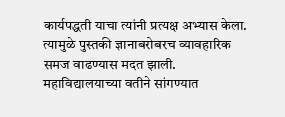कार्यपद्धती याचा त्यांनी प्रत्यक्ष अभ्यास केला. त्यामुळे पुस्तकी ज्ञानाबरोबरच व्यावहारिक समज वाढण्यास मदत झाली.
महाविद्यालयाच्या वतीने सांगण्यात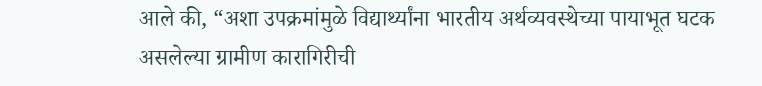आले की, “अशा उपक्रमांमुळे विद्यार्थ्यांना भारतीय अर्थव्यवस्थेच्या पायाभूत घटक असलेल्या ग्रामीण कारागिरीची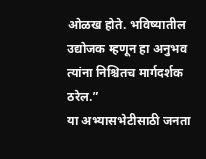ओळख होते. भविष्यातील उद्योजक म्हणून हा अनुभव त्यांना निश्चितच मार्गदर्शक ठरेल.”
या अभ्यासभेटीसाठी जनता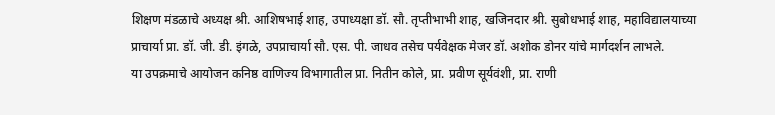शिक्षण मंडळाचे अध्यक्ष श्री. आशिषभाई शाह, उपाध्यक्षा डॉ. सौ. तृप्तीभाभी शाह, खजिनदार श्री. सुबोधभाई शाह, महाविद्यालयाच्या प्राचार्या प्रा. डॉ. जी. डी. इंगळे, उपप्राचार्या सौ. एस. पी. जाधव तसेच पर्यवेक्षक मेजर डॉ. अशोक डोनर यांचे मार्गदर्शन लाभले.
या उपक्रमाचे आयोजन कनिष्ठ वाणिज्य विभागातील प्रा. नितीन कोले, प्रा. प्रवीण सूर्यवंशी, प्रा. राणी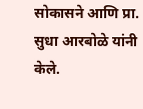सोकासने आणि प्रा. सुधा आरबोळे यांनी केले.